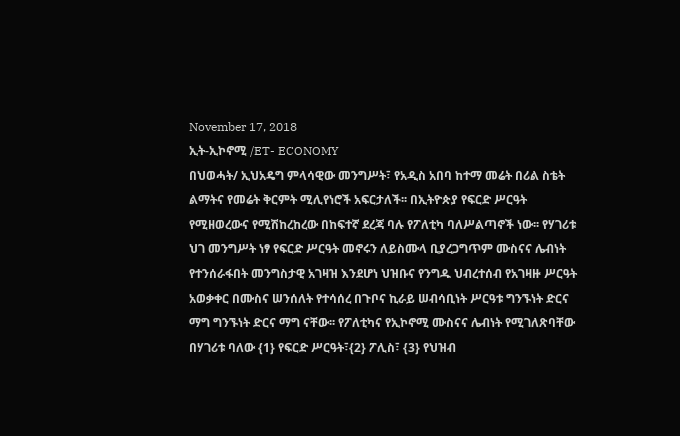November 17, 2018
ኢት-ኢኮኖሚ /ET- ECONOMY
በህወሓት/ ኢህአዴግ ምላሳዊው መንግሥት፣ የአዲስ አበባ ከተማ መሬት በሪል ስቴት ልማትና የመሬት ቅርምት ሚሊየነሮች አፍርታለች፡፡ በኢትዮጵያ የፍርድ ሥርዓት የሚዘወረውና የሚሽከረከረው በከፍተኛ ደረጃ ባሉ የፖለቲካ ባለሥልጣኖች ነው፡፡ የሃገሪቱ ህገ መንግሥት ነፃ የፍርድ ሥርዓት መኖሩን ለይስሙላ ቢያረጋግጥም ሙስናና ሌብነት የተንሰራፋበት መንግስታዊ አገዛዝ እንደሆነ ህዝቡና የንግዱ ህብረተሰብ የአገዛዙ ሥርዓት አወቃቀር በሙስና ሠንሰለት የተሳሰረ በጉቦና ኪራይ ሠብሳቢነት ሥርዓቱ ግንኙነት ድርና ማግ ግንኙነት ድርና ማግ ናቸው፡፡ የፖለቲካና የኢኮኖሚ ሙስናና ሌብነት የሚገለጽባቸው በሃገሪቱ ባለው {1} የፍርድ ሥርዓት፣{2} ፖሊስ፣ {3} የህዝብ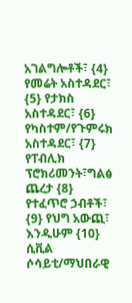አገልግሎቶች፣ {4} የመሬት አስተዳደር፣ {5} የታክስ አስተዳደር፣ {6} የካስተም/የጉምሩክ አስተዳደር፣ {7} የፐብሊክ ፕሮክሪመንት፣ግልፅ ጨረታ {8} የተፈጥሮ ኃብቶች፣ {9} የህግ አውጪ፣ እንዲሁም {10} ሲቪል ሶሳይቲ/ማህበራዊ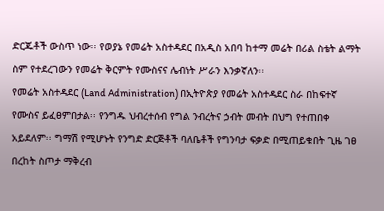ድርጁቶች ውስጥ ነው፡፡ የወያኔ የመሬት አስተዳደር በአዲስ አበባ ከተማ መሬት በሪል ስቴት ልማት ስም የተደረገውን የመሬት ቅርምት የሙስናና ሌብነት ሥራን እንቃኛለን፡፡
የመሬት አስተዳደር (Land Administration) በኢትዮጵያ የመሬት አስተዳደር ስራ በከፍተኛ የሙስና ይፈፀምበታል፡፡ የንግዱ ህብረተሰብ የግል ንብረትና ኃብት መብት በህግ የተጠበቀ አይደለም፡፡ ግማሽ የሚሆኑት የንግድ ድርጅቶች ባለቤቶች የግንባታ ፍቃድ በሚጠይቁበት ጊዜ ገፀ በረከት ስጦታ ማቅረብ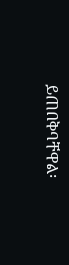ይጠበቅባቸዋል፡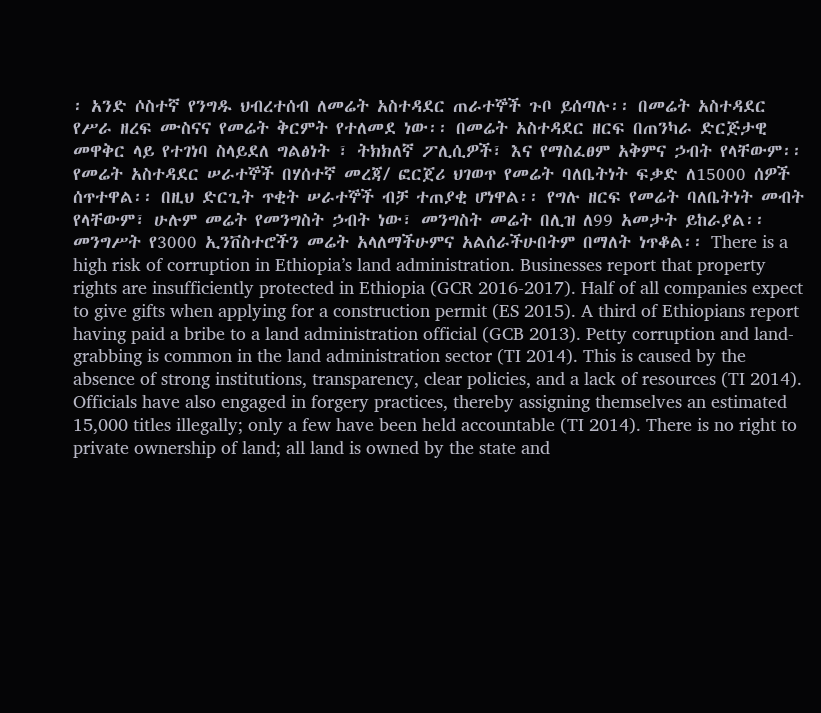፡ አንድ ሶስተኛ የንግዱ ህብረተሰብ ለመሬት አስተዳደር ጠራተኞች ጉቦ ይሰጣሉ፡፡ በመሬት አስተዳደር የሥራ ዘረፍ ሙስናና የመሬት ቅርምት የተለመደ ነው፡፡ በመሬት አስተዳደር ዘርፍ በጠንካራ ድርጅታዊ መዋቅር ላይ የተገነባ ስላይደለ ግልፅነት ፣ ትክክለኛ ፖሊሲዎች፣ እና የማስፈፀም አቅምና ኃብት የላቸውም፡፡ የመሬት አስተዳደር ሠራተኞች በሃሰተኛ መረጃ/ ፎርጀሪ ህገወጥ የመሬት ባለቤትነት ፍቃድ ለ15000 ሰዎች ሰጥተዋል፡፡ በዚህ ድርጊት ጥቂት ሠራተኞች ብቻ ተጠያቂ ሆነዋል፡፡ የግሉ ዘርፍ የመሬት ባለቤትነት መብት የላቸውም፣ ሁሉም መሬት የመንግስት ኃብት ነው፣ መንግስት መሬት በሊዝ ለ99 አመታት ይከራያል፡፡ መንግሥት የ3000 ኢንቨስተሮችን መሬት አላለማችሁምና አልሰራችሁበትም በማለት ነጥቆል፡፡ There is a high risk of corruption in Ethiopia’s land administration. Businesses report that property rights are insufficiently protected in Ethiopia (GCR 2016-2017). Half of all companies expect to give gifts when applying for a construction permit (ES 2015). A third of Ethiopians report having paid a bribe to a land administration official (GCB 2013). Petty corruption and land-grabbing is common in the land administration sector (TI 2014). This is caused by the absence of strong institutions, transparency, clear policies, and a lack of resources (TI 2014). Officials have also engaged in forgery practices, thereby assigning themselves an estimated 15,000 titles illegally; only a few have been held accountable (TI 2014). There is no right to private ownership of land; all land is owned by the state and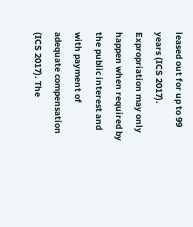leased out for up to 99 years (ICS 2017). Expropriation may only happen when required by the public interest and with payment of adequate compensation (ICS 2017). The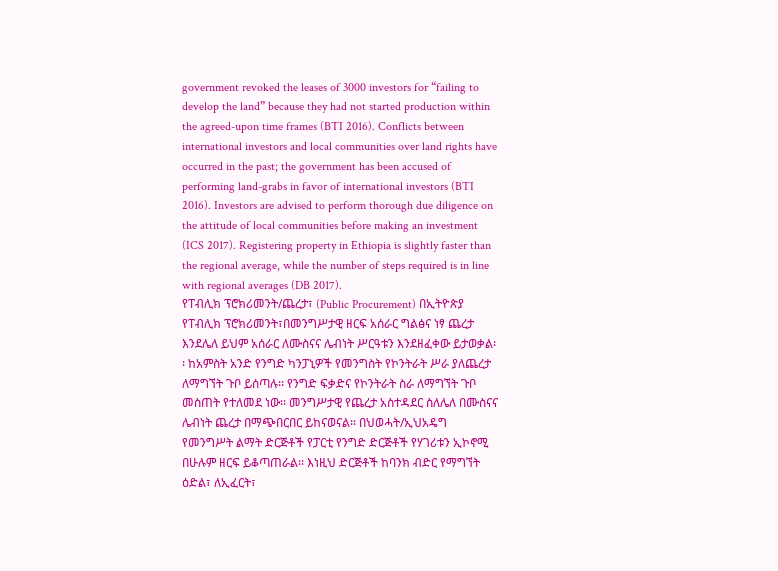government revoked the leases of 3000 investors for “failing to develop the land” because they had not started production within the agreed-upon time frames (BTI 2016). Conflicts between international investors and local communities over land rights have occurred in the past; the government has been accused of performing land-grabs in favor of international investors (BTI 2016). Investors are advised to perform thorough due diligence on the attitude of local communities before making an investment (ICS 2017). Registering property in Ethiopia is slightly faster than the regional average, while the number of steps required is in line with regional averages (DB 2017).
የፐብሊክ ፕሮክሪመንት/ጨረታ፣ (Public Procurement) በኢትዮጵያ የፐብሊክ ፕሮክሪመንት፣በመንግሥታዊ ዘርፍ አሰራር ግልፅና ነፃ ጨረታ እንደሌለ ይህም አሰራር ለሙስናና ሌብነት ሥርዓቱን እንደዘፈቀው ይታወቃል፡፡ ከአምስት አንድ የንግድ ካንፓኒዎች የመንግስት የኮንትራት ሥራ ያለጨረታ ለማግኘት ጉቦ ይሰጣሉ፡፡ የንግድ ፍቃድና የኮንትራት ስራ ለማግኘት ጉቦ መስጠት የተለመደ ነው፡፡ መንግሥታዊ የጨረታ አስተዳደር ስለሌለ በሙስናና ሌብነት ጨረታ በማጭበርበር ይከናወናል፡፡ በህወሓት/ኢህአዴግ የመንግሥት ልማት ድርጅቶች የፓርቲ የንግድ ድርጅቶች የሃገሪቱን ኢኮኖሚ በሁሉም ዘርፍ ይቆጣጠራል፡፡ እነዚህ ድርጅቶች ከባንክ ብድር የማግኘት ዕድል፣ ለኢፈርት፣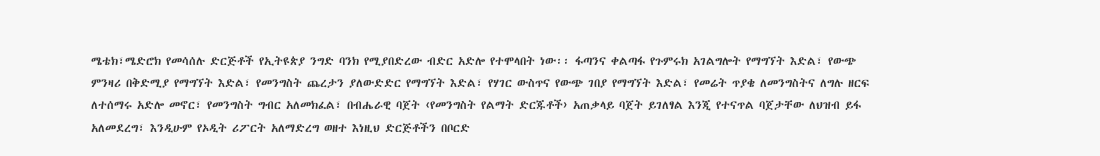ሜቴክ፣ሜድሮክ የመሳሰሉ ድርጅቶች የኢትዩጵያ ንግድ ባንክ የሚያበድረው ብድር አድሎ የተሞላበት ነው፡፡ ፋጣንና ቀልጣፋ የጉምሩክ አገልግሎት የማግኘት እድል፣ የውጭ ምንዛሪ በቅድሚያ የማግኘት እድል፣ የመንግስት ጨረታን ያለውድድር የማግኘት እድል፣ የሃገር ውስጥና የውጭ ገበያ የማግኘት እድል፣ የመሬት ጥያቄ ለመንግስትና ለግሉ ዘርፍ ለተሰማሩ አድሎ መኖር፣ የመንግስት ግብር አለመክፈል፣ በብሔራዊ ባጀት ‹የመንግስት የልማት ድርጁቶች› አጠቃላይ ባጀት ይገለፃል እንጂ የተናጥል ባጀታቸው ለህዝብ ይፋ አለመደረግ፣ እንዲሁም የኦዲት ሪፖርት አለማድረግ ወዘተ እነዚህ ድርጅቶችን በቦርድ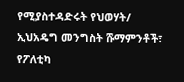የሚያስተዳድሩት የህወሃት/ ኢህአዴግ መንግስት ሹማምንቶች፣ የፖለቲካ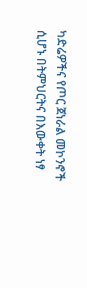ካድሬዎችና የጦር ጀነራል መኮንኖች ሲሆኑ በትምህርትና በእውቀት ነፃ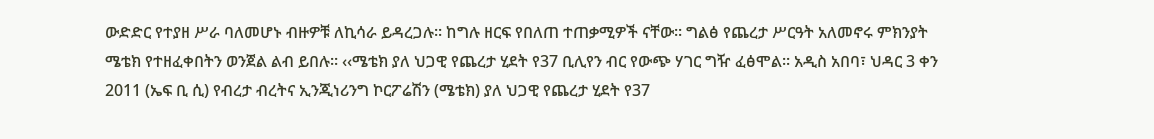ውድድር የተያዘ ሥራ ባለመሆኑ ብዙዎቹ ለኪሳራ ይዳረጋሉ፡፡ ከግሉ ዘርፍ የበለጠ ተጠቃሚዎች ናቸው፡፡ ግልፅ የጨረታ ሥርዓት አለመኖሩ ምክንያት ሜቴክ የተዘፈቀበትን ወንጀል ልብ ይበሉ፡፡ ‹‹ሜቴክ ያለ ህጋዊ የጨረታ ሂደት የ37 ቢሊየን ብር የውጭ ሃገር ግዥ ፈፅሞል፡፡ አዲስ አበባ፣ ህዳር 3 ቀን 2011 (ኤፍ ቢ ሲ) የብረታ ብረትና ኢንጂነሪንግ ኮርፖሬሽን (ሜቴክ) ያለ ህጋዊ የጨረታ ሂደት የ37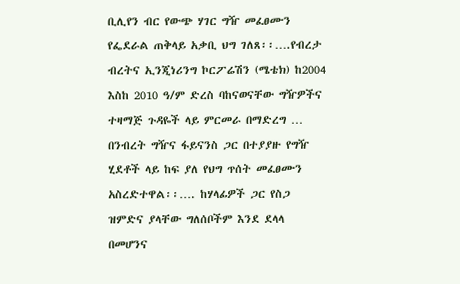ቢሊየን ብር የውጭ ሃገር ግዥ መፈፀሙን የፌደራል ጠቅላይ አቃቢ ህግ ገለጸ፡፡….የብረታ ብረትና ኢንጂነሪንግ ኮርፖሬሽን (ሜቴክ) ከ2004 እስከ 2010 ዓ/ም ድረስ ባከናወናቸው ግዥዎችና ተዛማጅ ጉዳዬች ላይ ምርመራ በማድረግ … በንብረት ግዥና ፋይናንስ ጋር በተያያዙ የግዥ ሂደቶች ላይ ከፍ ያለ የህግ ጥሰት መፈፀሙን አስረድተዋል፡፡…. ከሃላፊዎች ጋር የስጋ ዝምድና ያላቸው ግለሰቦችም እንደ ደላላ በመሆንና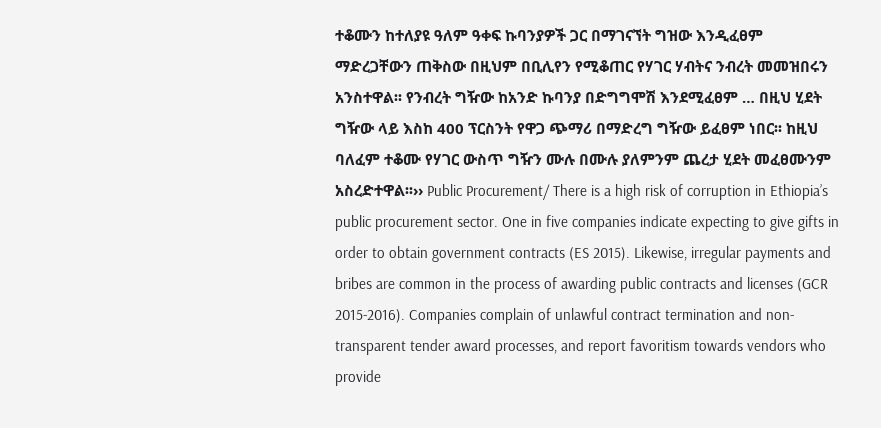ተቆሙን ከተለያዩ ዓለም ዓቀፍ ኩባንያዎች ጋር በማገናኘት ግዝው እንዲፈፀም ማድረጋቸውን ጠቅስው በዚህም በቢሊየን የሚቆጠር የሃገር ሃብትና ንብረት መመዝበሩን አንስተዋል፡፡ የንብረት ግዥው ከአንድ ኩባንያ በድግግሞሽ እንደሚፈፀም … በዚህ ሂደት ግዥው ላይ እስከ 400 ፕርስንት የዋጋ ጭማሪ በማድረግ ግዥው ይፈፀም ነበር፡፡ ከዚህ ባለፈም ተቆሙ የሃገር ውስጥ ግዥን ሙሉ በሙሉ ያለምንም ጨረታ ሂደት መፈፀሙንም አስረድተዋል፡፡›› Public Procurement/ There is a high risk of corruption in Ethiopia’s public procurement sector. One in five companies indicate expecting to give gifts in order to obtain government contracts (ES 2015). Likewise, irregular payments and bribes are common in the process of awarding public contracts and licenses (GCR 2015-2016). Companies complain of unlawful contract termination and non-transparent tender award processes, and report favoritism towards vendors who provide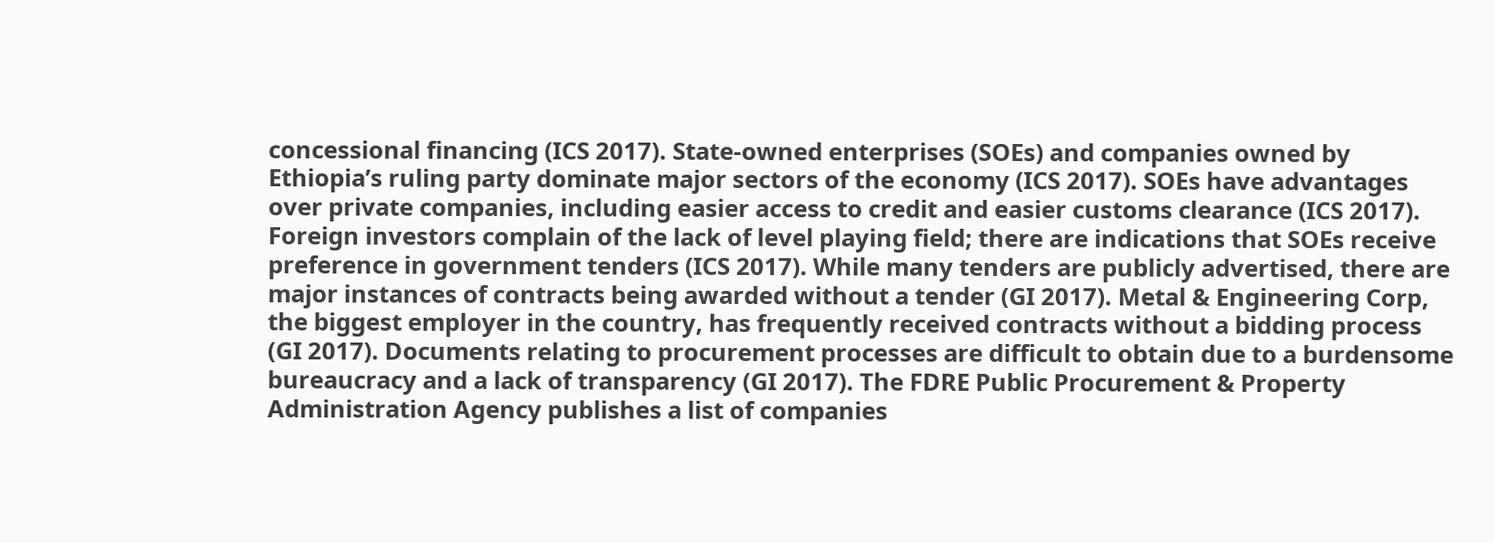concessional financing (ICS 2017). State-owned enterprises (SOEs) and companies owned by Ethiopia’s ruling party dominate major sectors of the economy (ICS 2017). SOEs have advantages over private companies, including easier access to credit and easier customs clearance (ICS 2017). Foreign investors complain of the lack of level playing field; there are indications that SOEs receive preference in government tenders (ICS 2017). While many tenders are publicly advertised, there are major instances of contracts being awarded without a tender (GI 2017). Metal & Engineering Corp, the biggest employer in the country, has frequently received contracts without a bidding process (GI 2017). Documents relating to procurement processes are difficult to obtain due to a burdensome bureaucracy and a lack of transparency (GI 2017). The FDRE Public Procurement & Property Administration Agency publishes a list of companies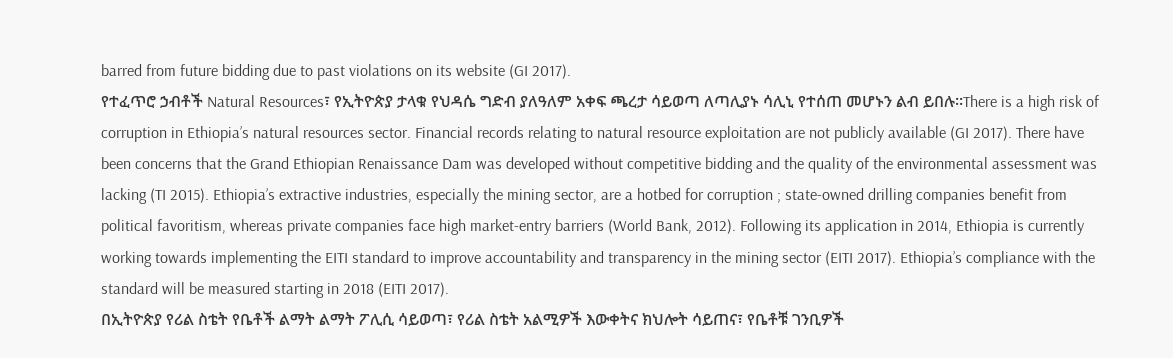barred from future bidding due to past violations on its website (GI 2017).
የተፈጥሮ ኃብቶች Natural Resources፣ የኢትዮጵያ ታላቁ የህዳሴ ግድብ ያለዓለም አቀፍ ጫረታ ሳይወጣ ለጣሊያኑ ሳሊኒ የተሰጠ መሆኑን ልብ ይበሉ፡፡There is a high risk of corruption in Ethiopia’s natural resources sector. Financial records relating to natural resource exploitation are not publicly available (GI 2017). There have been concerns that the Grand Ethiopian Renaissance Dam was developed without competitive bidding and the quality of the environmental assessment was lacking (TI 2015). Ethiopia’s extractive industries, especially the mining sector, are a hotbed for corruption ; state-owned drilling companies benefit from political favoritism, whereas private companies face high market-entry barriers (World Bank, 2012). Following its application in 2014, Ethiopia is currently working towards implementing the EITI standard to improve accountability and transparency in the mining sector (EITI 2017). Ethiopia’s compliance with the standard will be measured starting in 2018 (EITI 2017).
በኢትዮጵያ የሪል ስቴት የቤቶች ልማት ልማት ፖሊሲ ሳይወጣ፣ የሪል ስቴት አልሚዎች እውቀትና ክህሎት ሳይጠና፣ የቤቶቹ ገንቢዎች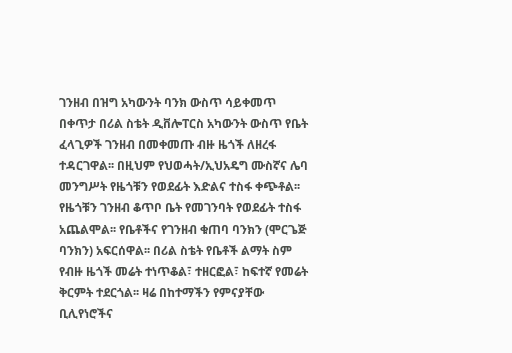ገንዘብ በዝግ አካውንት ባንክ ውስጥ ሳይቀመጥ በቀጥታ በሪል ስቴት ዲቨሎፐርስ አካውንት ውስጥ የቤት ፈላጊዎች ገንዘብ በመቀመጡ ብዙ ዜጎች ለዘረፋ ተዳርገዋል፡፡ በዚህም የህወሓት/ኢህአዴግ ሙስኛና ሌባ መንግሥት የዜጎቹን የወደፊት እድልና ተስፋ ቀጭቶል፡፡ የዜጎቹን ገንዘብ ቆጥቦ ቤት የመገንባት የወደፊት ተስፋ አጨልሞል፡፡ የቤቶችና የገንዘብ ቁጠባ ባንክን (ሞርጌጅ ባንክን) አፍርሰዋል፡፡ በሪል ስቴት የቤቶች ልማት ስም የብዙ ዜጎች መሬት ተነጥቆል፣ ተዘርፎል፣ ከፍተኛ የመሬት ቅርምት ተደርጎል፡፡ ዛሬ በከተማችን የምናያቸው ቢሊየነሮችና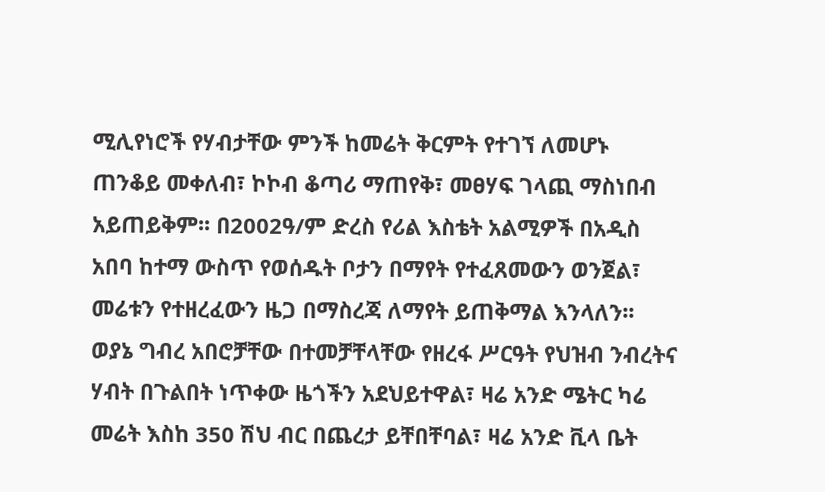ሚሊየነሮች የሃብታቸው ምንች ከመሬት ቅርምት የተገኘ ለመሆኑ ጠንቆይ መቀለብ፣ ኮኮብ ቆጣሪ ማጠየቅ፣ መፀሃፍ ገላጪ ማስነበብ አይጠይቅም፡፡ በ2002ዓ/ም ድረስ የሪል እስቴት አልሚዎች በአዲስ አበባ ከተማ ውስጥ የወሰዱት ቦታን በማየት የተፈጸመውን ወንጀል፣ መሬቱን የተዘረፈውን ዜጋ በማስረጃ ለማየት ይጠቅማል እንላለን፡፡ ወያኔ ግብረ አበሮቻቸው በተመቻቸላቸው የዘረፋ ሥርዓት የህዝብ ንብረትና ሃብት በጉልበት ነጥቀው ዜጎችን አደህይተዋል፣ ዛሬ አንድ ሜትር ካሬ መሬት እስከ 350 ሽህ ብር በጨረታ ይቸበቸባል፣ ዛሬ አንድ ቪላ ቤት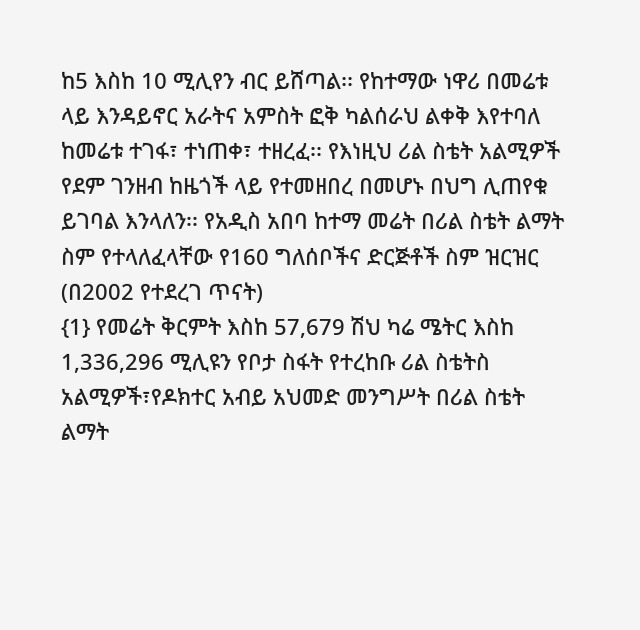ከ5 እስከ 10 ሚሊየን ብር ይሸጣል፡፡ የከተማው ነዋሪ በመሬቱ ላይ እንዳይኖር አራትና አምስት ፎቅ ካልሰራህ ልቀቅ እየተባለ ከመሬቱ ተገፋ፣ ተነጠቀ፣ ተዘረፈ፡፡ የእነዚህ ሪል ስቴት አልሚዎች የደም ገንዘብ ከዜጎች ላይ የተመዘበረ በመሆኑ በህግ ሊጠየቁ ይገባል እንላለን፡፡ የአዲስ አበባ ከተማ መሬት በሪል ስቴት ልማት ስም የተላለፈላቸው የ160 ግለሰቦችና ድርጅቶች ስም ዝርዝር (በ2002 የተደረገ ጥናት)
{1} የመሬት ቅርምት እስከ 57,679 ሽህ ካሬ ሜትር እስከ 1,336,296 ሚሊዩን የቦታ ስፋት የተረከቡ ሪል ስቴትስ አልሚዎች፣የዶክተር አብይ አህመድ መንግሥት በሪል ስቴት ልማት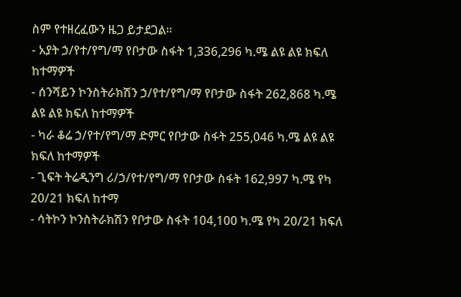ስም የተዘረፈውን ዜጋ ይታደጋል፡፡
- አያት ኃ/የተ/የግ/ማ የቦታው ስፋት 1,336,296 ካ.ሜ ልዩ ልዩ ክፍለ ከተማዎች
- ሰንሻይን ኮንስትራክሽን ኃ/የተ/የግ/ማ የቦታው ስፋት 262,868 ካ.ሜ ልዩ ልዩ ክፍለ ከተማዎች
- ካራ ቆሬ ኃ/የተ/የግ/ማ ድምር የቦታው ስፋት 255,046 ካ.ሜ ልዩ ልዩ ክፍለ ከተማዎች
- ጊፍት ትሬዲንግ ሪ/ኃ/የተ/የግ/ማ የቦታው ስፋት 162,997 ካ.ሜ የካ 20/21 ክፍለ ከተማ
- ሳትኮን ኮንስትራክሽን የቦታው ስፋት 104,100 ካ.ሜ የካ 20/21 ክፍለ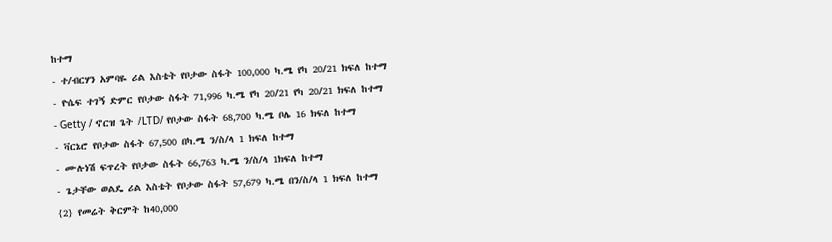ከተማ
- ተ/ብርሃን አምባዬ ሪል እስቴት የቦታው ስፋት 100,000 ካ.ሜ የካ 20/21 ክፍለ ከተማ
- ዮሴፍ ተገኝ ድምር የቦታው ስፋት 71,996 ካ.ሜ የካ 20/21 የካ 20/21 ክፍለ ከተማ
- Getty / ኖርዝ ጌት /LTD/ የቦታው ስፋት 68,700 ካ.ሜ ቦሌ 16 ክፍለ ከተማ
- ቫርኔሮ የቦታው ስፋት 67,500 በካ.ሜ ን/ስ/ላ 1 ክፍለ ከተማ
- ሙሉነሽ ፍጥረት የቦታው ስፋት 66,763 ካ.ሜ ን/ስ/ላ 1ክፍለ ከተማ
- ጌታቸው ወልዴ ሪል እስቴት የቦታው ስፋት 57,679 ካ.ሜ በን/ስ/ላ 1 ክፍለ ከተማ
{2} የመሬት ቅርምት ከ40,000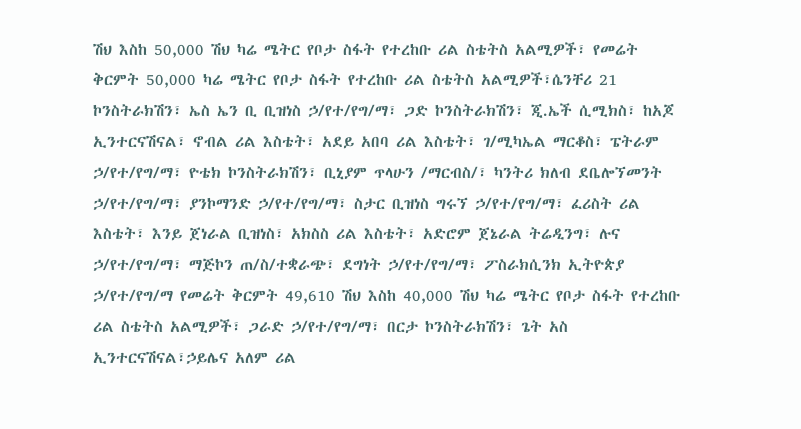ሽህ እስከ 50,000 ሽህ ካሬ ሜትር የቦታ ስፋት የተረከቡ ሪል ስቴትስ አልሚዎች፣ የመሬት ቅርምት 50,000 ካሬ ሜትር የቦታ ስፋት የተረከቡ ሪል ስቴትስ አልሚዎች፣ሴንቸሪ 21 ኮንስትራክሽን፣ ኤስ ኤን ቢ ቢዝነስ ኃ/የተ/የግ/ማ፣ ጋድ ኮንስትራክሽን፣ ጂ.ኤች ሲሚክስ፣ ከአጆ ኢንተርናሽናል፣ ኖብል ሪል እስቴት፣ አደይ አበባ ሪል እስቴት፣ ገ/ሚካኤል ማርቆስ፣ ፔትራም ኃ/የተ/የግ/ማ፣ ዮቴክ ኮንስትራክሽን፣ ቢኒያም ጥላሁን /ማርብስ/፣ ካንትሪ ክለብ ደቤሎኘመንት ኃ/የተ/የግ/ማ፣ ያንኮማንድ ኃ/የተ/የግ/ማ፣ ስታር ቢዝነስ ግሩኘ ኃ/የተ/የግ/ማ፣ ፈሪስት ሪል እስቴት፣ እንይ ጀነራል ቢዝነስ፣ አክስስ ሪል እስቴት፣ አድሮም ጀኔራል ትሬዲንግ፣ ሉና ኃ/የተ/የግ/ማ፣ ማጅኮን ጠ/ስ/ተቋራጭ፣ ደግነት ኃ/የተ/የግ/ማ፣ ፖስራክሲንክ ኢትዮጵያ ኃ/የተ/የግ/ማ የመሬት ቅርምት 49,610 ሽህ እስከ 40,000 ሽህ ካሬ ሜትር የቦታ ስፋት የተረከቡ ሪል ስቴትስ አልሚዎች፣ ጋራድ ኃ/የተ/የግ/ማ፣ በርታ ኮንስትራክሽን፣ ጌት አስ ኢንተርናሽናል፣ኃይሌና አለም ሪል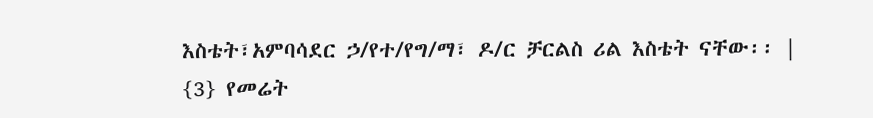እስቴት፣አምባሳደር ኃ/የተ/የግ/ማ፣ ዶ/ር ቻርልስ ሪል እስቴት ናቸው፡፡ |
{3} የመሬት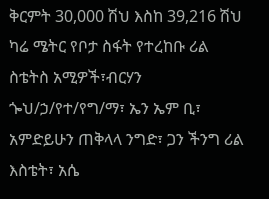ቅርምት 30,000 ሽህ እስከ 39,216 ሽህ ካሬ ሜትር የቦታ ስፋት የተረከቡ ሪል ስቴትስ አሚዎች፣ብርሃን ጐህ/ኃ/የተ/የግ/ማ፣ ኤን ኤም ቢ፣ አምድይሁን ጠቅላላ ንግድ፣ ጋን ችንግ ሪል እስቴት፣ አሴ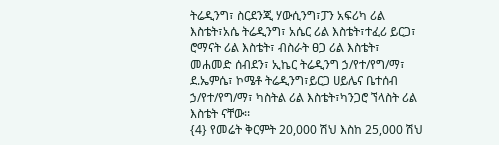ትሬዲንግ፣ ስርደንጂ ሃውሲንግ፣ፓን አፍሪካ ሪል እስቴት፣አሴ ትሬዲንግ፣ አሴር ሪል እስቴት፣ተፈሪ ይርጋ፣ ሮማናት ሪል እስቴት፣ ብስራት ፀጋ ሪል እስቴት፣ መሐመድ ሰብደን፣ ኢኬር ትሬዲንግ ኃ/የተ/የግ/ማ፣ ደ.ኤምሴ፣ ኮሜቶ ትሬዲንግ፣ይርጋ ሀይሌና ቤተሰብ ኃ/የተ/የግ/ማ፣ ካስትል ሪል እስቴት፣ካንጋሮ ኘላስት ሪል እስቴት ናቸው፡፡
{4} የመሬት ቅርምት 20,000 ሽህ እስከ 25,000 ሽህ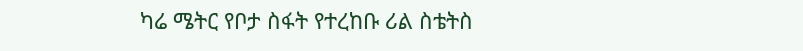ካሬ ሜትር የቦታ ስፋት የተረከቡ ሪል ስቴትስ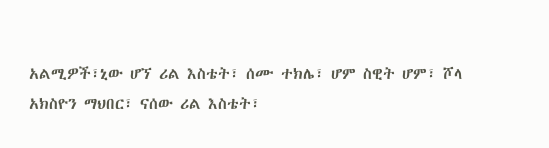አልሚዎች፣ኒው ሆኘ ሪል እስቴት፣ ሰሙ ተክሌ፣ ሆም ስዊት ሆም፣ ሾላ አክስዮን ማህበር፣ ናሰው ሪል እስቴት፣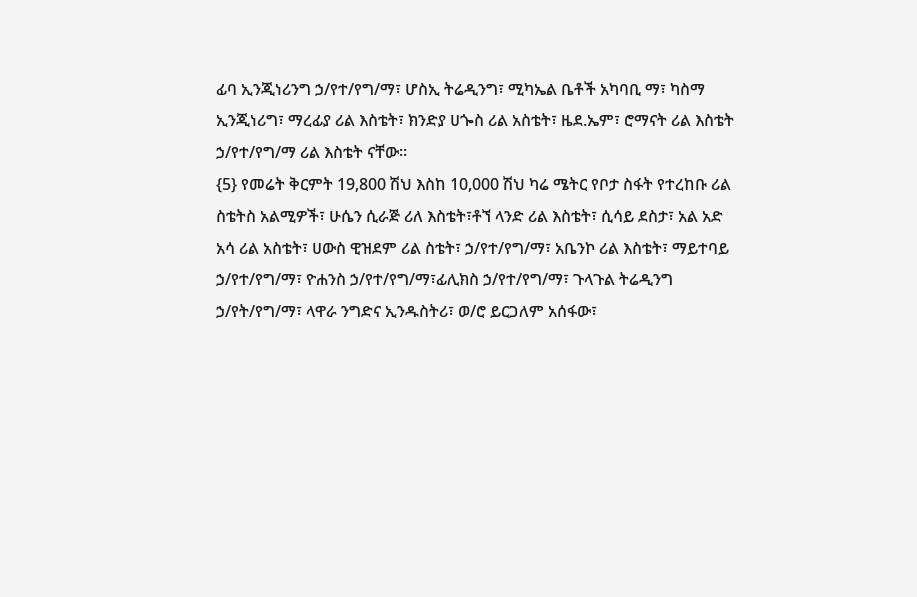ፊባ ኢንጂነሪንግ ኃ/የተ/የግ/ማ፣ ሆስኢ ትሬዲንግ፣ ሚካኤል ቤቶች አካባቢ ማ፣ ካስማ ኢንጂነሪግ፣ ማረፊያ ሪል እስቴት፣ ክንድያ ሀጐስ ሪል አስቴት፣ ዜደ.ኤም፣ ሮማናት ሪል እስቴት ኃ/የተ/የግ/ማ ሪል እስቴት ናቸው፡፡
{5} የመሬት ቅርምት 19,800 ሽህ እስከ 10,000 ሽህ ካሬ ሜትር የቦታ ስፋት የተረከቡ ሪል ስቴትስ አልሚዎች፣ ሁሴን ሲራጅ ሪለ እስቴት፣ቶኘ ላንድ ሪል እስቴት፣ ሲሳይ ደስታ፣ አል አድ አሳ ሪል አስቴት፣ ሀውስ ዊዝደም ሪል ስቴት፣ ኃ/የተ/የግ/ማ፣ አቤንኮ ሪል እስቴት፣ ማይተባይ ኃ/የተ/የግ/ማ፣ ዮሐንስ ኃ/የተ/የግ/ማ፣ፊሊክስ ኃ/የተ/የግ/ማ፣ ጉላጉል ትሬዲንግ ኃ/የት/የግ/ማ፣ ላዋራ ንግድና ኢንዱስትሪ፣ ወ/ሮ ይርጋለም አሰፋው፣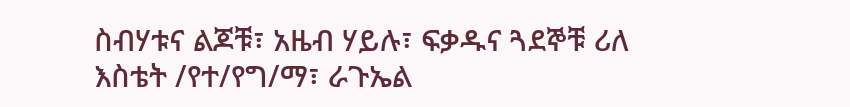ስብሃቱና ልጆቹ፣ አዜብ ሃይሉ፣ ፍቃዱና ጓደኞቹ ሪለ እስቴት /የተ/የግ/ማ፣ ራጉኤል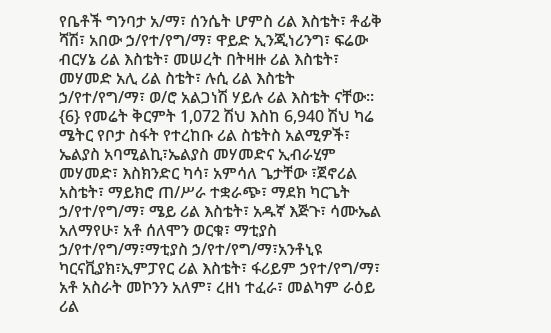የቤቶች ግንባታ አ/ማ፣ ሰንሴት ሆምስ ሪል እስቴት፣ ቶፊቅ ሻሽ፣ አበው ኃ/የተ/የግ/ማ፣ ዋይድ ኢንጂነሪንግ፣ ፍሬው ብርሃኔ ሪል እስቴት፣ መሠረት በትዛዙ ሪል እስቴት፣ መሃመድ አሊ ሪል ስቴት፣ ሉሲ ሪል እስቴት ኃ/የተ/የግ/ማ፣ ወ/ሮ አልጋነሽ ሃይሉ ሪል እስቴት ናቸው፡፡
{6} የመሬት ቅርምት 1,072 ሽህ እስከ 6,940 ሽህ ካሬ ሜትር የቦታ ስፋት የተረከቡ ሪል ስቴትስ አልሚዎች፣ ኤልያስ አባሚልኪ፣ኤልያስ መሃመድና ኢብራሂም መሃመድ፣ እስክንድር ካሳ፣ አምሳለ ጌታቸው ፣ጀኖሪል አስቴት፣ ማይክሮ ጠ/ሥራ ተቋራጭ፣ ማደክ ካርጌት ኃ/የተ/የግ/ማ፣ ሜይ ሪል እስቴት፣ አዱኛ እጅጉ፣ ሳሙኤል አለማየሁ፣ አቶ ሰለሞን ወርቁ፣ ማቲያስ ኃ/የተ/የግ/ማ፣ማቲያስ ኃ/የተ/የግ/ማ፣አንቶኒዩ ካርናቪያክ፣ኢምፓየር ሪል እስቴት፣ ፋሪይም ኃየተ/የግ/ማ፣ አቶ አስራት መኮንን አለም፣ ረዘነ ተፈራ፣ መልካም ራዕይ ሪል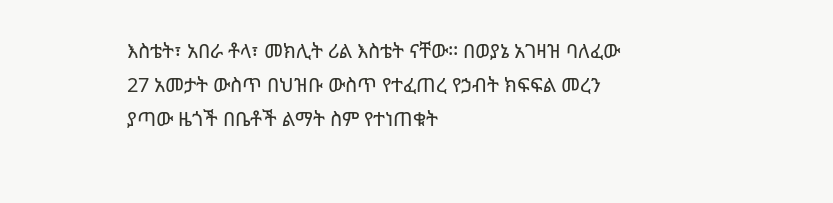እስቴት፣ አበራ ቶላ፣ መክሊት ሪል እስቴት ናቸው፡፡ በወያኔ አገዛዝ ባለፈው 27 አመታት ውስጥ በህዝቡ ውስጥ የተፈጠረ የኃብት ክፍፍል መረን ያጣው ዜጎች በቤቶች ልማት ስም የተነጠቁት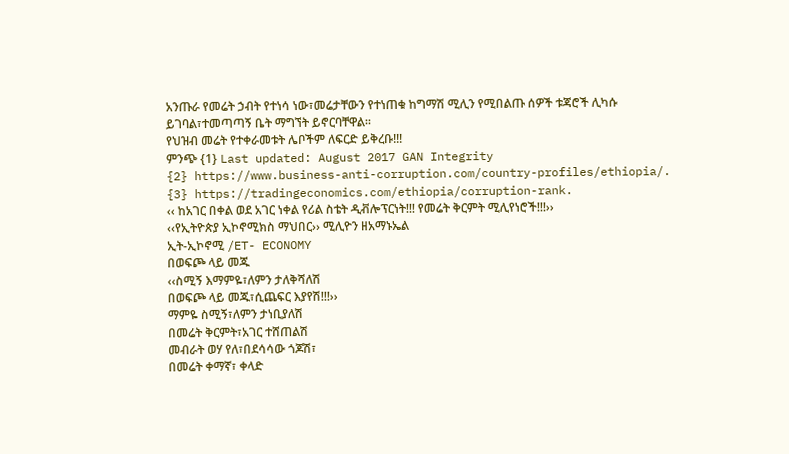አንጡራ የመሬት ኃብት የተነሳ ነው፣መሬታቸውን የተነጠቁ ከግማሽ ሚሊን የሚበልጡ ሰዎች ቱጃሮች ሊካሱ ይገባል፣ተመጣጣኝ ቤት ማግኘት ይኖርባቸዋል፡፡
የህዝብ መሬት የተቀራመቱት ሌቦችም ለፍርድ ይቅረቡ!!!
ምንጭ {1} Last updated: August 2017 GAN Integrity
{2} https://www.business-anti-corruption.com/country-profiles/ethiopia/.
{3} https://tradingeconomics.com/ethiopia/corruption-rank.
‹‹ ከአገር በቀል ወደ አገር ነቀል የሪል ስቴት ዲቭሎፕርነት!!! የመሬት ቅርምት ሚሊየነሮች!!!››
‹‹የኢትዮጵያ ኢኮኖሚክስ ማህበር›› ሚሊዮን ዘአማኑኤል
ኢት-ኢኮኖሚ /ET- ECONOMY
በወፍጮ ላይ መጁ
‹‹ስሚኝ እማምዬ፣ለምን ታለቅሻለሽ
በወፍጮ ላይ መጁ፣ሲጨፍር እያየሽ!!!››
ማምዬ ስሚኝ፣ለምን ታነቢያለሽ
በመሬት ቅርምት፣አገር ተሸጠልሽ
መብራት ወሃ የለ፣በደሳሳው ጎጆሽ፣
በመሬት ቀማኛ፣ ቀላድ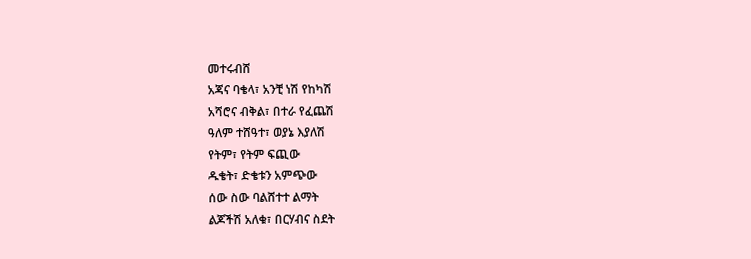መተሩብሸ
አጃና ባቄላ፣ አንቺ ነሽ የከካሽ
አሻሮና ብቅል፣ በተራ የፈጨሽ
ዓለም ተሸዓተ፣ ወያኔ እያለሽ
የትም፣ የትም ፍጪው
ዱቄት፣ ድቄቱን አምጭው
ሰው ስው ባልሸተተ ልማት
ልጆችሽ አለቁ፣ በርሃብና ስደት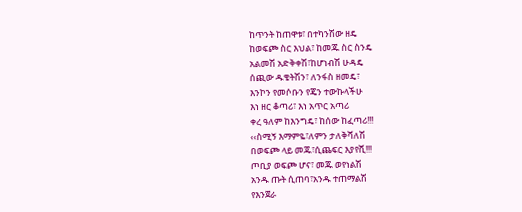ከጥንት ከጠዋቱ፣ በተካንሽው ዘዴ
ከወፍጮ ስር እህል፣ ከመጁ ስር ስንዴ
አልመሽ አድቅቀሽ፣ከሆነብሽ ሁዳዴ
ሰጪው ዱቄትሽን፣ ለንፋስ ዘመዴ፣
እንኮን የመሶቡን የጄን ተውኩላችሁ
እነ ዘር ቆጣሪ፣ እነ አጥር አጣሪ
ቀረ ዓለም ከእንግዴ፣ ከሰው ከፈጣሪ!!!
‹‹ስሚኝ እማምዬ፣ለምን ታለቅሻለሽ
በወፍጮ ላይ መጁ፣ሲጨፍር እያየሺ!!!
ጦቢያ ወፍጮ ሆና፣ መጁ ወየነልሽ
አንዱ ጡት ሲጠባ፣አንዱ ተጠማልሽ
የእንጀራ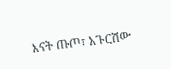እናት ጡጦ፣ አጉርሽው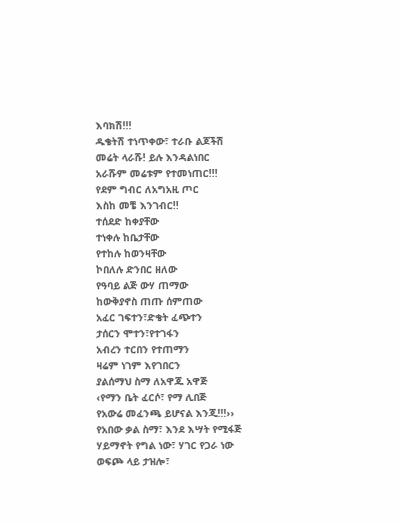እባክሽ!!!
ዱቄትሽ ተነጥቀው፣ ተራቡ ልጆችሽ
መሬት ላራሹ! ይሉ እንዳልነበር
አራሹም መሬቱም የተመነጠር!!!
የደም ግብር ለአግአዚ ጦር
እስከ መቼ እንገብር!!
ተሰደድ ከቀያቸው
ተነቀሉ ከቤታቸው
የተከሉ ከወንዛቸው
ኮበለሉ ድንበር ዘለው
የዓባይ ልጅ ውሃ ጠማው
ከውቅያኖስ ጠጡ ሰምጠው
አፈር ገፍተን፣ድቄት ፈጭተን
ታሰርን ሞተን፣የተገፋን
አብረን ተርበን የተጠማን
ዛሬም ነገም እየገበርን
ያልሰማህ ስማ ለአዋጁ አዋጅ
‹የማን ቤት ፈርሶ፣ የማ ሊበጅ
የአውሬ መፈንጫ ይሆናል እንጂ!!!››
የአበው ቃል ስማ፣ እንደ እሣት የሚፋጅ
ሃይማኖት የግል ነው፣ ሃገር የጋራ ነው
ወፍጮ ላይ ታዝሎ፣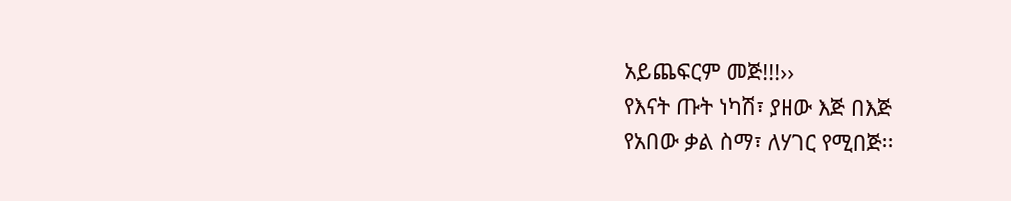አይጨፍርም መጅ!!!››
የእናት ጡት ነካሽ፣ ያዘው እጅ በእጅ
የአበው ቃል ስማ፣ ለሃገር የሚበጅ፡፡